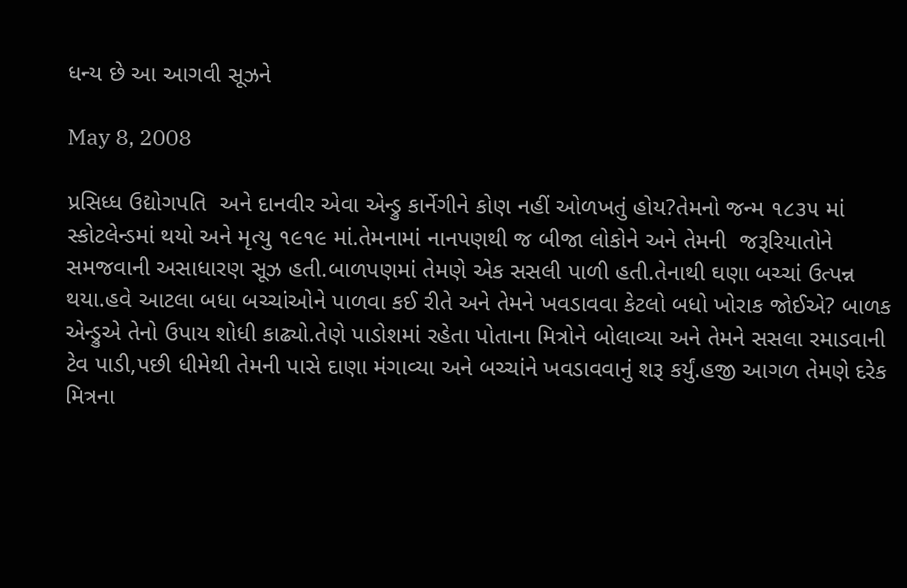ધન્ય છે આ આગવી સૂઝને

May 8, 2008

પ્રસિધ્ધ ઉદ્યોગપતિ  અને દાનવીર એવા એન્ડ્રુ કાર્નેગીને કોણ નહીં ઓળખતું હોય?તેમનો જન્મ ૧૮૩૫ માં સ્કોટલેન્ડમાં થયો અને મૃત્યુ ૧૯૧૯ માં.તેમનામાં નાનપણથી જ બીજા લોકોને અને તેમની  જરૂરિયાતોને સમજવાની અસાધારણ સૂઝ હતી.બાળપણમાં તેમણે એક સસલી પાળી હતી.તેનાથી ઘણા બચ્ચાં ઉત્પન્ન થયા.હવે આટલા બધા બચ્ચાંઓને પાળવા કઈ રીતે અને તેમને ખવડાવવા કેટલો બધો ખોરાક જોઈએ? બાળક એન્ડ્રુએ તેનો ઉપાય શોધી કાઢ્યો.તેણે પાડોશમાં રહેતા પોતાના મિત્રોને બોલાવ્યા અને તેમને સસલા રમાડવાની ટેવ પાડી,પછી ધીમેથી તેમની પાસે દાણા મંગાવ્યા અને બચ્ચાંને ખવડાવવાનું શરૂ કર્યું.હજી આગળ તેમણે દરેક મિત્રના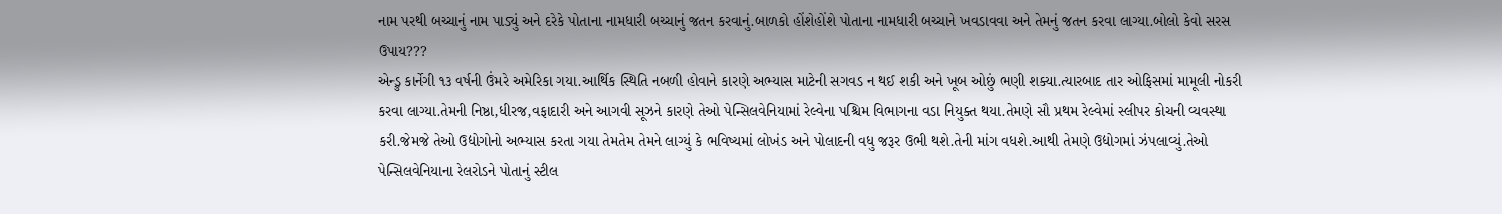નામ પરથી બચ્ચાનું નામ પાડ્યું અને દરેકે પોતાના નામધારી બચ્ચાનું જતન કરવાનું.બાળકો હોંશેહોંશે પોતાના નામધારી બચ્ચાને ખવડાવવા અને તેમનું જતન કરવા લાગ્યા.બોલો કેવો સરસ ઉપાય???
એન્ડ્રુ કાર્નેગી ૧૩ વર્ષની ઉંમરે અમેરિકા ગયા.આર્થિક સ્થિતિ નબળી હોવાને કારણે અભ્યાસ માટેની સગવડ ન થઈ શકી અને ખૂબ ઓછું ભણી શક્યા.ત્યારબાદ તાર ઓફિસમાં મામૂલી નોકરી કરવા લાગ્યા.તેમની નિષ્ઠા,ધીરજ,વફાદારી અને આગવી સૂઝને કારણે તેઓ પેન્સિલવેનિયામાં રેલ્વેના પશ્ચિમ વિભાગના વડા નિયુક્ત થયા.તેમણે સૌ પ્રથમ રેલ્વેમાં સ્લીપર કોચની વ્યવસ્થા કરી.જેમજે તેઓ ઉદ્યોગોનો અભ્યાસ કરતા ગયા તેમતેમ તેમને લાગ્યું કે ભવિષ્યમાં લોખંડ અને પોલાદની વધુ જરૂર ઉભી થશે.તેની માંગ વધશે.આથી તેમણે ઉદ્યોગમાં ઝંપલાવ્યું.તેઓ પેન્સિલવેનિયાના રેલરોડને પોતાનું સ્ટીલ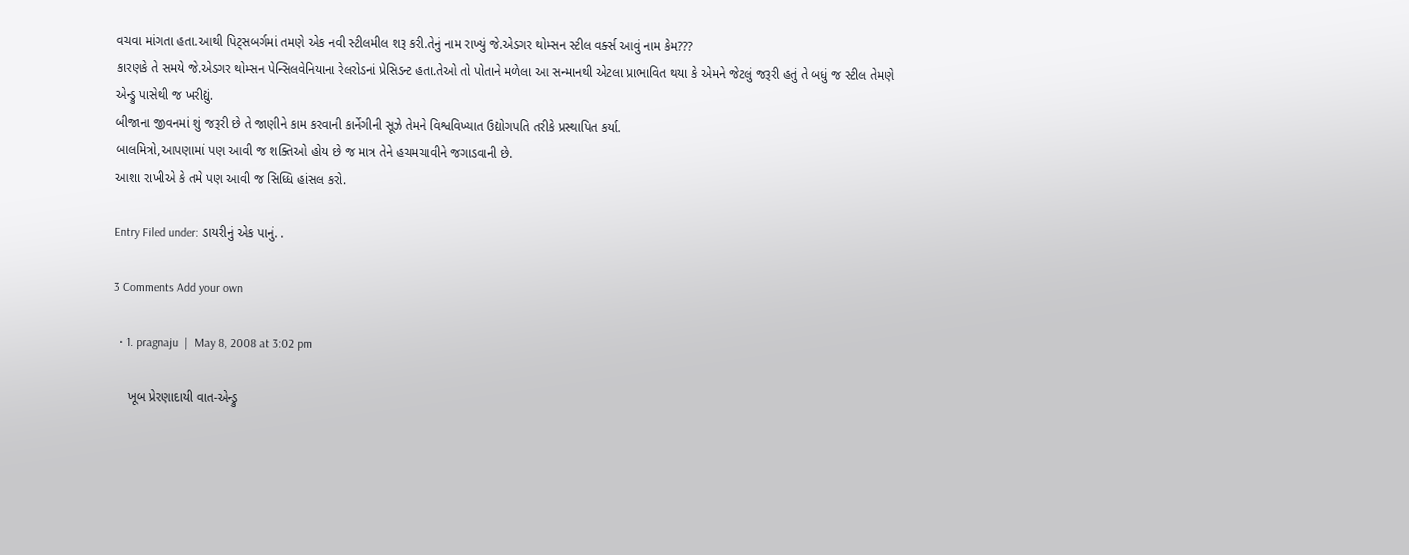વચવા માંગતા હતા.આથી પિટ્સબર્ગમાં તમણે એક નવી સ્ટીલમીલ શરૂ કરી.તેનું નામ રાખ્યું જે.એડગર થોમ્સન સ્ટીલ વર્ક્સ આવું નામ કેમ???
કારણકે તે સમયે જે.એડગર થોમ્સન પેન્સિલવેનિયાના રેલરોડનાં પ્રેસિડન્ટ હતા.તેઓ તો પોતાને મળેલા આ સન્માનથી એટલા પ્રાભાવિત થયા કે એમને જેટલું જરૂરી હતું તે બધું જ સ્ટીલ તેમણે એન્ડ્રુ પાસેથી જ ખરીદ્યું.
બીજાના જીવનમાં શું જરૂરી છે તે જાણીને કામ કરવાની કાર્નેગીની સૂઝે તેમને વિશ્વવિખ્યાત ઉદ્યોગપતિ તરીકે પ્રસ્થાપિત કર્યા.
બાલમિત્રો,આપણામાં પણ આવી જ શક્તિઓ હોય છે જ માત્ર તેને હચમચાવીને જગાડવાની છે.
આશા રાખીએ કે તમે પણ આવી જ સિધ્ધિ હાંસલ કરો.

Entry Filed under: ડાયરીનું એક પાનું. .

3 Comments Add your own

  • 1. pragnaju  |  May 8, 2008 at 3:02 pm

    ખૂબ પ્રેરણાદાયી વાત-એન્ડ્રુ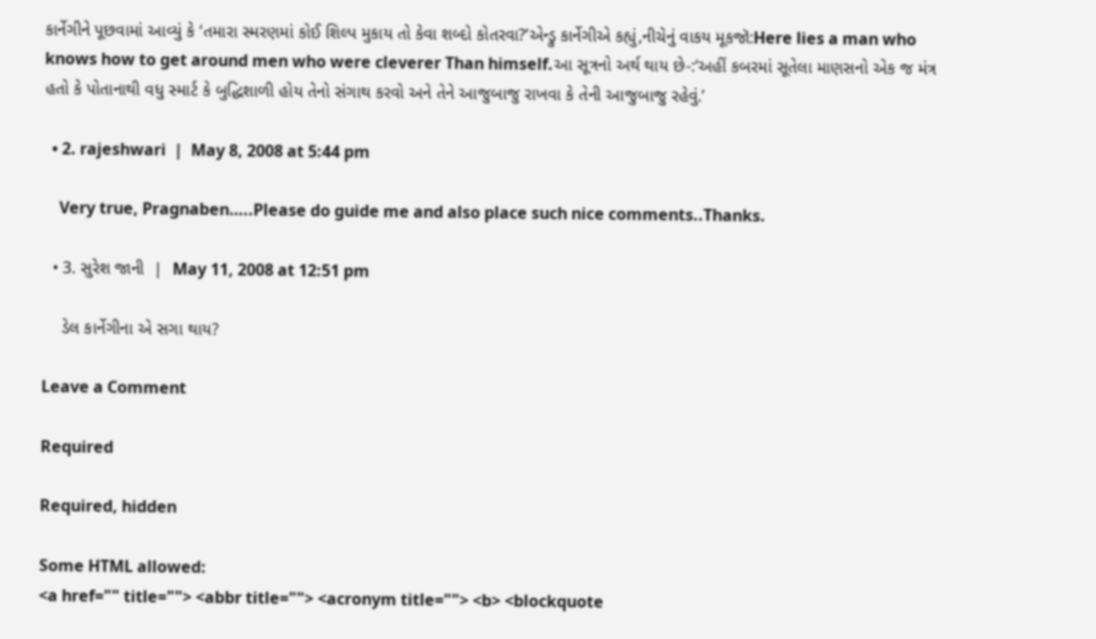કાર્નેગીને પૂછવામાં આવ્યું કે ‘તમારા સ્મરણમાં કોઈ શિલ્પ મુકાય તો કેવા શબ્દો કોતરવા?’એન્ડ્રુ કાર્નેગીએ કહ્યું,નીચેનું વાકય મૂકજૉ:Here lies a man who knows how to get around men who were cleverer Than himself.આ સૂત્રનો અર્થ થાય છે-:‘અહીં કબરમાં સૂતેલા માણસનો એક જ મંત્ર હતો કે પોતાનાથી વધુ સ્માર્ટ કે બુદ્ધિશાળી હોય તેનો સંગાથ કરવો અને તેને આજુબાજુ રાખવા કે તેની આજુબાજુ રહેવું.’

  • 2. rajeshwari  |  May 8, 2008 at 5:44 pm

    Very true, Pragnaben…..Please do guide me and also place such nice comments..Thanks.

  • 3. સુરેશ જાની  |  May 11, 2008 at 12:51 pm

    ડેલ કાર્નેગીના એ સગા થાય?

Leave a Comment

Required

Required, hidden

Some HTML allowed:
<a href="" title=""> <abbr title=""> <acronym title=""> <b> <blockquote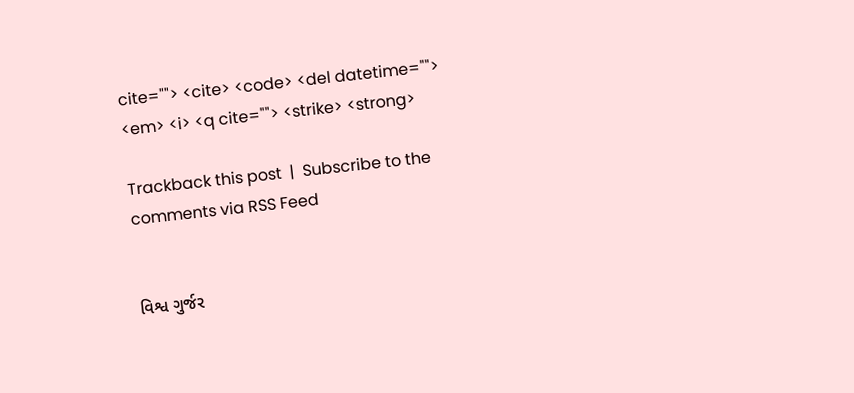cite=""> <cite> <code> <del datetime=""> <em> <i> <q cite=""> <strike> <strong>

Trackback this post  |  Subscribe to the comments via RSS Feed


વિશ્વ ગુર્જર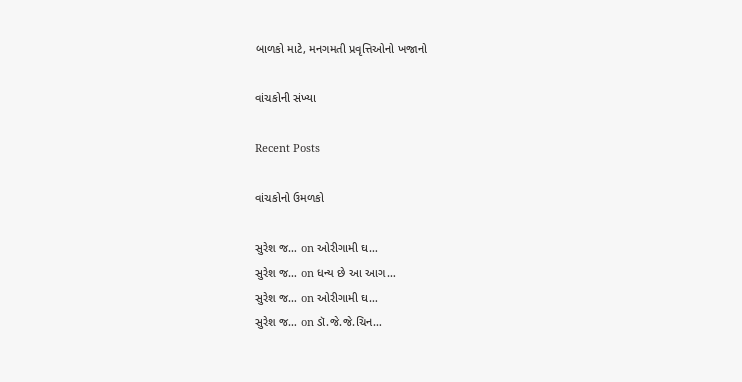બાળકો માટે, મનગમતી પ્રવૃત્તિઓનો ખજાનો

વાંચકોની સંખ્યા

Recent Posts

વાંચકોનો ઉમળકો

સુરેશ જ… on ઓરીગામી ઘ…
સુરેશ જ… on ધન્ય છે આ આગ…
સુરેશ જ… on ઓરીગામી ઘ…
સુરેશ જ… on ડૉ.જે.જે.ચિન…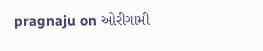pragnaju on ઓરીગામી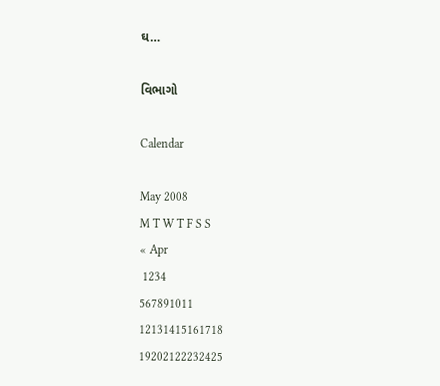ઘ…

વિભાગો

Calendar

May 2008
M T W T F S S
« Apr
 1234
567891011
12131415161718
19202122232425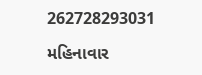262728293031

મહિનાવાર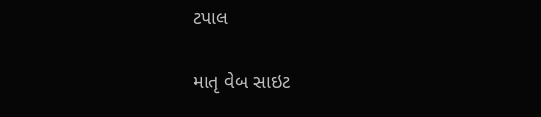ટપાલ

માતૃ વેબ સાઇટ